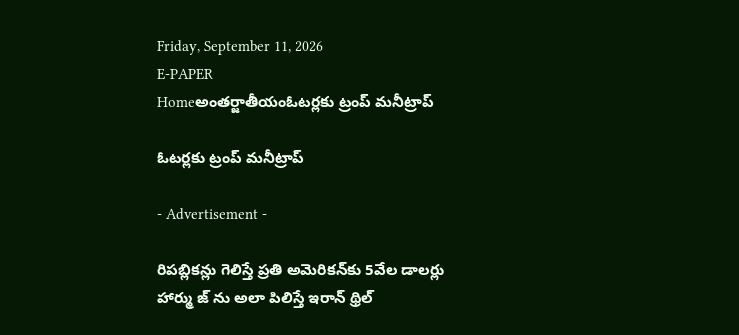Friday, September 11, 2026
E-PAPER
Homeఅంతర్జాతీయంఓటర్లకు ట్రంప్ మనీట్రాప్

ఓటర్లకు ట్రంప్ మనీట్రాప్

- Advertisement -

రిపబ్లికన్లు గెలిస్తే ప్రతి అమెరికన్‌కు 5వేల డాలర్లు
హార్ము జ్ ను అలా పిలిస్తే ఇరాన్ థ్రిల్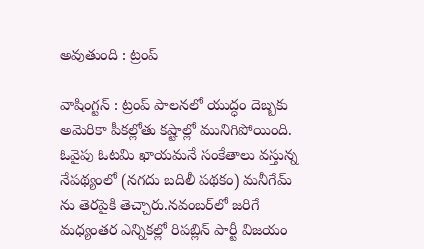అవుతుంది : ట్రంప్‌

వాషింగ్టన్ : ట్రంప్ పాలనలో యుద్ధం దెబ్బకు అమెరికా పీకల్లోతు కష్టాల్లో మునిగిపోయింది. ఓవైపు ఓటమి ఖాయమనే సంకేతాలు వస్తున్న నేపథ్యంలో (నగదు బదిలీ పథకం) మనీగేమ్ ను తెరపైకి తెచ్చారు.నవంబర్‌లో జరిగే మధ్యంతర ఎన్నికల్లో రిపబ్లిన్‌ పార్టీ విజయం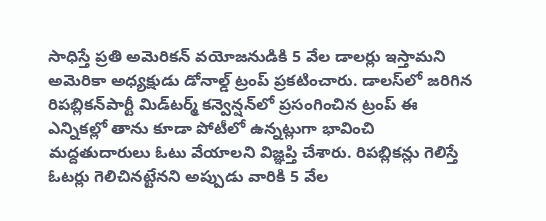సాధిస్తే ప్రతి అమెరికన్‌ వయోజనుడికి 5 వేల డాలర్లు ఇస్తామని అమెరికా అధ్యక్షుడు డోనాల్డ్‌ ట్రంప్‌ ప్రకటించారు. డాలస్‌లో జరిగిన రిపబ్లికన్‌పార్టీ మిడ్‌టర్మ్‌ కన్వెన్షన్‌లో ప్రసంగించిన ట్రంప్‌ ఈ ఎన్నికల్లో తాను కూడా పోటీలో ఉన్నట్లుగా భావించి మద్దతుదారులు ఓటు వేయాలని విజ్ఞప్తి చేశారు. రిపబ్లికన్లు గెలిస్తే ఓటర్లు గెలిచినట్టేనని అప్పుడు వారికి 5 వేల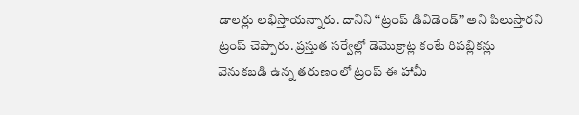డాలర్లు లభిస్తాయన్నారు. దానిని “ట్రంప్‌ డివిడెండ్‌” అని పిలుస్తారని ట్రంప్‌ చెప్పారు. ప్రస్తుత సర్వేల్లో డెమొక్రాట్ల కంటే రిపబ్లికన్లు వెనుకబడి ఉన్న తరుణంలో ట్రంప్ ఈ హామీ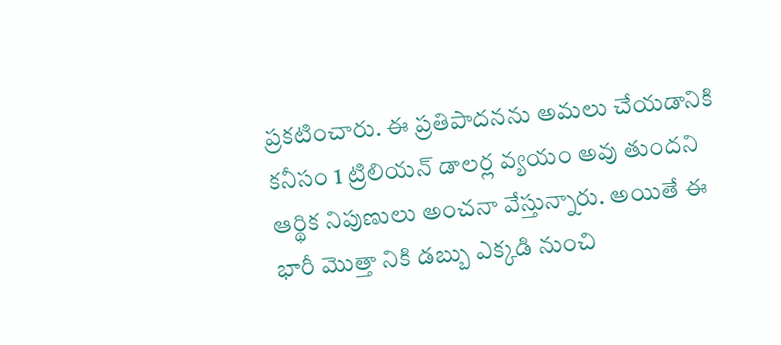ప్రకటించారు. ఈ ప్రతిపాదనను అమలు చేయడానికి కనీసం 1 ట్రిలియన్ డాలర్ల వ్యయం అవు తుందని ఆర్థిక నిపుణులు అంచనా వేస్తున్నారు. అయితే ఈ భారీ మొత్తా నికి డబ్బు ఎక్కడి నుంచి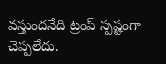వస్తుందనేది ట్రంప్ స్పష్టంగా చెప్పలేదు.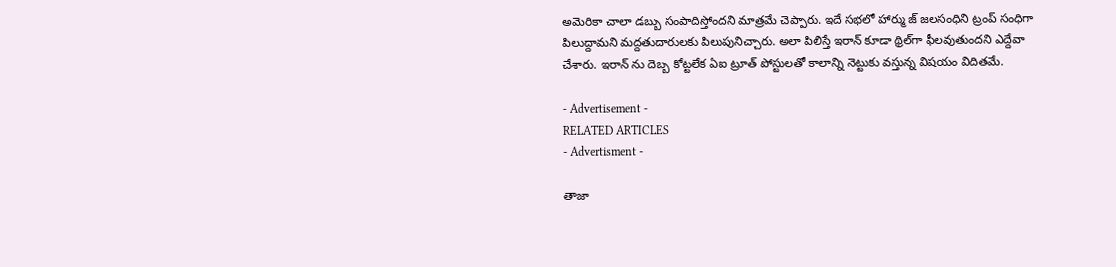అమెరికా చాలా డబ్బు సంపాదిస్తోందని మాత్రమే చెప్పారు. ఇదే సభలో హార్ము జ్‌ జలసంధిని ట్రంప్‌ సంధిగా పిలుద్దామని మద్దతుదారులకు పిలుపునిచ్చారు. అలా పిలిస్తే ఇరాన్‌ కూడా థ్రిల్‌గా ఫీలవుతుందని ఎద్దేవా చేశారు. ఇరాన్ ను దెబ్బ కోట్టలేక ఏఐ ట్రూత్ పోస్టులతో కాలాన్ని నెట్టుకు వస్తున్న విషయం విదితమే.

- Advertisement -
RELATED ARTICLES
- Advertisment -

తాజా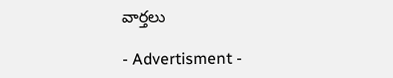వార్తలు

- Advertisment -